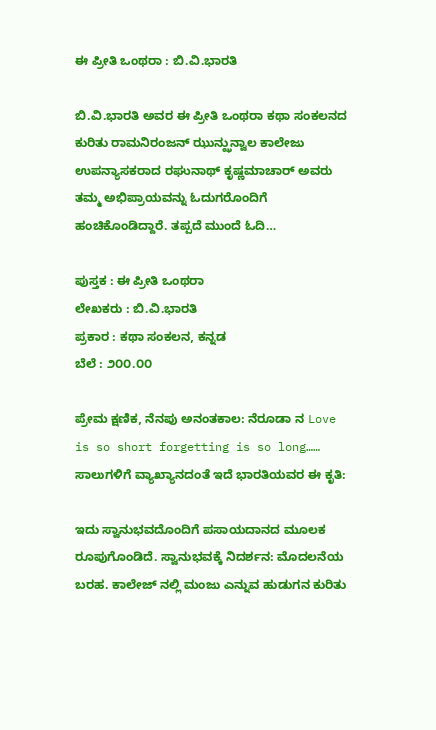ಈ ಪ್ರೀತಿ ಒಂಥರಾ : ಬಿ.ವಿ.ಭಾರತಿ

ಬಿ.ವಿ.ಭಾರತಿ ಅವರ ಈ ಪ್ರೀತಿ ಒಂಥರಾ ಕಥಾ ಸಂಕಲನದ ಕುರಿತು ರಾಮನಿರಂಜನ್ ಝುನ್ಝುನ್ವಾಲ ಕಾಲೇಜು ಉಪನ್ಯಾಸಕರಾದ ರಘುನಾಥ್ ಕೃಷ್ಣಮಾಚಾರ್ ಅವರು ತಮ್ಮ ಅಭಿಪ್ರಾಯವನ್ನು ಓದುಗರೊಂದಿಗೆ ಹಂಚಿಕೊಂಡಿದ್ದಾರೆ. ತಪ್ಪದೆ ಮುಂದೆ ಓದಿ…

ಪುಸ್ತಕ : ಈ ಪ್ರೀತಿ ಒಂಥರಾ
ಲೇಖಕರು : ಬಿ.ವಿ.ಭಾರತಿ
ಪ್ರಕಾರ : ಕಥಾ ಸಂಕಲನ, ಕನ್ನಡ
ಬೆಲೆ : ೨೦೦.೦೦

ಪ್ರೇಮ ಕ್ಷಣಿಕ, ನೆನಪು ಅನಂತಕಾಲ: ನೆರೂಡಾ ನ Love is so short forgetting is so long…… ಸಾಲುಗಳಿಗೆ ವ್ಯಾಖ್ಯಾನದಂತೆ ಇದೆ ಭಾರತಿಯವರ ಈ ಕೃತಿ:

ಇದು ಸ್ವಾನುಭವದೊಂದಿಗೆ ಪಸಾಯದಾನದ ಮೂಲಕ ರೂಪುಗೊಂಡಿದೆ. ಸ್ವಾನುಭವಕ್ಕೆ ನಿದರ್ಶನ: ಮೊದಲನೆಯ ಬರಹ. ಕಾಲೇಜ್ ನಲ್ಲಿ ಮಂಜು ಎನ್ನುವ ಹುಡುಗನ ಕುರಿತು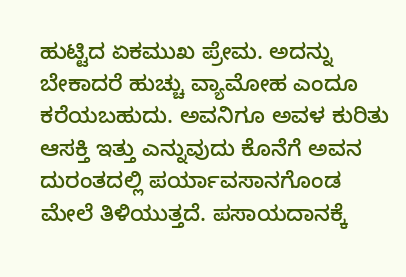ಹುಟ್ಟಿದ ಏಕಮುಖ ಪ್ರೇಮ. ಅದನ್ನು ಬೇಕಾದರೆ ಹುಚ್ಚು ವ್ಯಾಮೋಹ ಎಂದೂ ಕರೆಯಬಹುದು. ಅವನಿಗೂ ಅವಳ ಕುರಿತು ಆಸಕ್ತಿ ಇತ್ತು ಎನ್ನುವುದು ಕೊನೆಗೆ ಅವನ ದುರಂತದಲ್ಲಿ ಪರ್ಯಾವಸಾನಗೊಂಡ ಮೇಲೆ ತಿಳಿಯುತ್ತದೆ. ಪಸಾಯದಾನಕ್ಕೆ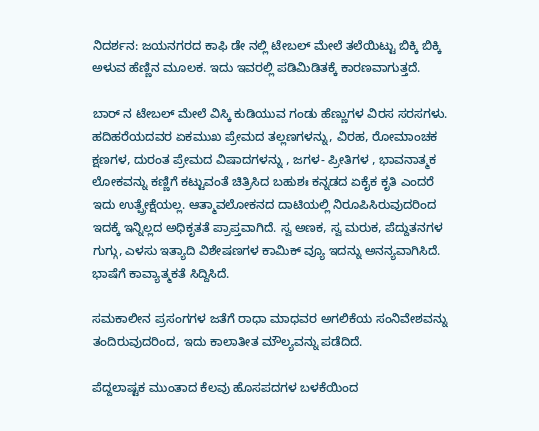ನಿದರ್ಶನ: ಜಯನಗರದ ಕಾಫಿ ಡೇ ನಲ್ಲಿ ಟೇಬಲ್ ಮೇಲೆ ತಲೆಯಿಟ್ಟು ಬಿಕ್ಕಿ ಬಿಕ್ಕಿ ಅಳುವ ಹೆಣ್ಣಿನ ಮೂಲಕ. ಇದು ಇವರಲ್ಲಿ ಪಡಿಮಿಡಿತಕ್ಕೆ ಕಾರಣವಾಗುತ್ತದೆ.

ಬಾರ್ ನ ಟೇಬಲ್ ಮೇಲೆ ವಿಸ್ಕಿ ಕುಡಿಯುವ ಗಂಡು ಹೆಣ್ಣುಗಳ ವಿರಸ ಸರಸಗಳು. ಹದಿಹರೆಯದವರ ಏಕಮುಖ ಪ್ರೇಮದ ತಲ್ಲಣಗಳನ್ನು, ವಿರಹ, ರೋಮಾಂಚಕ ಕ್ಷಣಗಳ, ದುರಂತ ಪ್ರೇಮದ ವಿಷಾದಗಳನ್ನು , ಜಗಳ- ಪ್ರೀತಿಗಳ , ಭಾವನಾತ್ಮಕ ಲೋಕವನ್ನು ಕಣ್ಣಿಗೆ ಕಟ್ಟುವಂತೆ ಚಿತ್ರಿಸಿದ ಬಹುಶಃ ಕನ್ನಡದ ಏಕೈಕ ಕೃತಿ ಎಂದರೆ ಇದು ಉತ್ಪ್ರೇಕ್ಷೆಯಲ್ಲ. ಆತ್ಮಾವಲೋಕನದ ದಾಟಿಯಲ್ಲಿ ನಿರೂಪಿಸಿರುವುದರಿಂದ ಇದಕ್ಕೆ ಇನ್ನಿಲ್ಲದ ಅಧಿಕೃತತೆ ಪ್ರಾಪ್ತವಾಗಿದೆ. ಸ್ವ ಅಣಕ, ಸ್ವ ಮರುಕ, ಪೆದ್ದುತನಗಳ ಗುಗ್ಗು, ಎಳಸು ಇತ್ಯಾದಿ ವಿಶೇಷಣಗಳ ಕಾಮಿಕ್ ವ್ಯೂ ಇದನ್ನು ಅನನ್ಯವಾಗಿಸಿದೆ. ಭಾಷೆಗೆ ಕಾವ್ಯಾತ್ಮಕತೆ ಸಿದ್ದಿಸಿದೆ.

ಸಮಕಾಲೀನ ಪ್ರಸಂಗಗಳ ಜತೆಗೆ ರಾಧಾ ಮಾಧವರ ಅಗಲಿಕೆಯ ಸಂನಿವೇಶವನ್ನು ತಂದಿರುವುದರಿಂದ, ಇದು ಕಾಲಾತೀತ ಮೌಲ್ಯವನ್ನು ಪಡೆದಿದೆ.

ಪೆದ್ದಲಾಷ್ಟಕ ಮುಂತಾದ ಕೆಲವು ಹೊಸಪದಗಳ ಬಳಕೆಯಿಂದ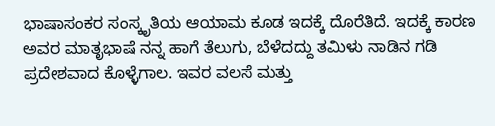ಭಾಷಾಸಂಕರ ಸಂಸ್ಕೃತಿಯ ಆಯಾಮ ಕೂಡ ಇದಕ್ಕೆ ದೊರೆತಿದೆ. ಇದಕ್ಕೆ ಕಾರಣ ಅವರ ಮಾತೃಭಾಷೆ ನನ್ನ ಹಾಗೆ ತೆಲುಗು, ಬೆಳೆದದ್ದು ತಮಿಳು ನಾಡಿನ ಗಡಿ ಪ್ರದೇಶವಾದ ಕೊಳ್ಳೆಗಾಲ. ಇವರ ವಲಸೆ ಮತ್ತು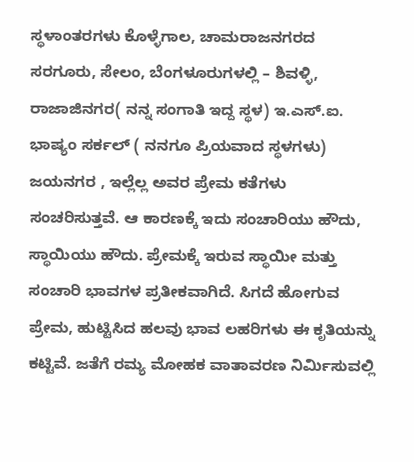ಸ್ಥಳಾಂತರಗಳು ಕೊಳ್ಳೆಗಾಲ, ಚಾಮರಾಜನಗರದ ಸರಗೂರು, ಸೇಲಂ, ಬೆಂಗಳೂರುಗಳಲ್ಲಿ – ಶಿವಳ್ಳಿ, ರಾಜಾಜಿನಗರ( ನನ್ನ ಸಂಗಾತಿ ಇದ್ದ ಸ್ಥಳ) ಇ.ಎಸ್.ಐ. ಭಾಷ್ಯಂ ಸರ್ಕಲ್ ( ನನಗೂ ಪ್ರಿಯವಾದ ಸ್ಥಳಗಳು) ಜಯನಗರ , ಇಲ್ಲೆಲ್ಲ ಅವರ ಪ್ರೇಮ ಕತೆಗಳು ಸಂಚರಿಸುತ್ತವೆ. ಆ ಕಾರಣಕ್ಕೆ ಇದು ಸಂಚಾರಿಯು ಹೌದು, ಸ್ಥಾಯಿಯು ಹೌದು. ಪ್ರೇಮಕ್ಕೆ ಇರುವ ಸ್ಥಾಯೀ ಮತ್ತು ಸಂಚಾರಿ ಭಾವಗಳ ಪ್ರತೀಕವಾಗಿದೆ. ಸಿಗದೆ ಹೋಗುವ ಪ್ರೇಮ, ಹುಟ್ಟಿಸಿದ ಹಲವು ಭಾವ ಲಹರಿಗಳು ಈ ಕೃತಿಯನ್ನು ಕಟ್ಟಿವೆ. ಜತೆಗೆ ರಮ್ಯ ಮೋಹಕ ವಾತಾವರಣ ನಿರ್ಮಿಸುವಲ್ಲಿ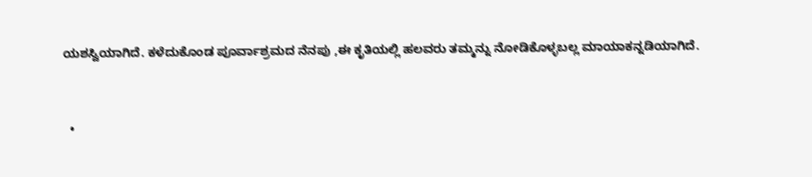ಯಶಸ್ವಿಯಾಗಿದೆ. ಕಳೆದುಕೊಂಡ ಪೂರ್ವಾಶ್ರಮದ ನೆನಪು ,ಈ ಕೃತಿಯಲ್ಲಿ ಹಲವರು ತಮ್ಮನ್ನು ನೋಡಿಕೊಳ್ಳಬಲ್ಲ‌ ಮಾಯಾಕನ್ನಡಿಯಾಗಿದೆ.


  •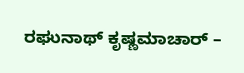ರಘುನಾಥ್ ಕೃಷ್ಣಮಾಚಾರ್ –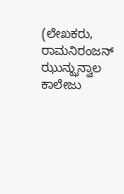(ಲೇಖಕರು, ರಾಮನಿರಂಜನ್ ಝುನ್ಝುನ್ವಾಲ ಕಾಲೇಜು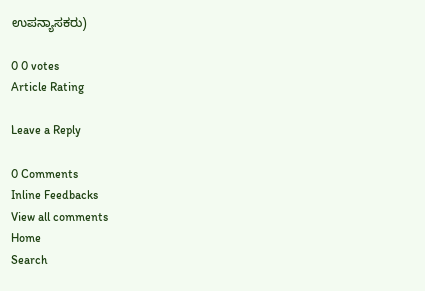ಉಪನ್ಯಾಸಕರು)

0 0 votes
Article Rating

Leave a Reply

0 Comments
Inline Feedbacks
View all comments
Home
Search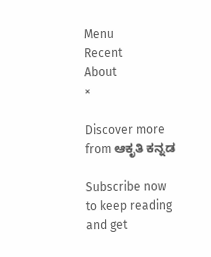Menu
Recent
About
×

Discover more from ಆಕೃತಿ ಕನ್ನಡ

Subscribe now to keep reading and get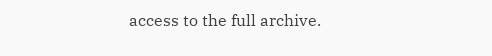access to the full archive.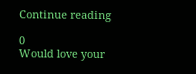Continue reading

0
Would love your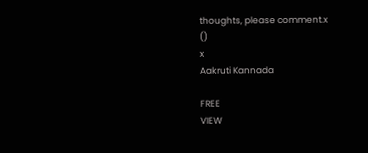thoughts, please comment.x
()
x
Aakruti Kannada

FREE
VIEW